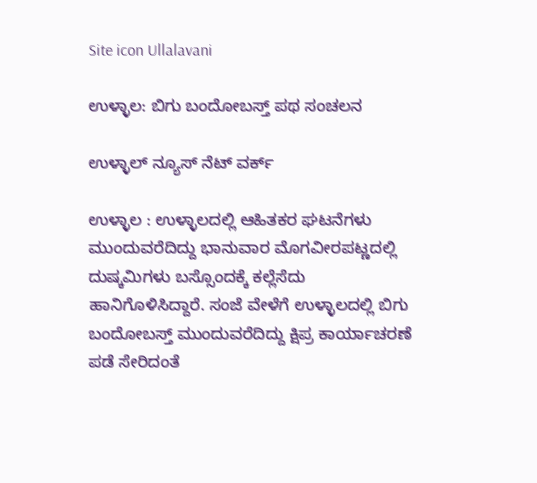Site icon Ullalavani

ಉಳ್ಳಾಲ: ಬಿಗು ಬಂದೋಬಸ್ತ್ ಪಥ ಸಂಚಲನ

ಉಳ್ಳಾಲ್ ನ್ಯೂಸ್ ನೆಟ್ ವರ್ಕ್

ಉಳ್ಳಾಲ : ಉಳ್ಳಾಲದಲ್ಲಿ ಆಹಿತಕರ ಘಟನೆಗಳು ಮುಂದುವರೆದಿದ್ದು ಭಾನುವಾರ ಮೊಗವೀರಪಟ್ಣದಲ್ಲಿ ದುಷ್ಕಮಿಗಳು ಬಸ್ಸೊಂದಕ್ಕೆ ಕಲ್ಲೆಸೆದು ಹಾನಿಗೊಳಿಸಿದ್ದಾರೆ. ಸಂಜೆ ವೇಳೆಗೆ ಉಳ್ಳಾಲದಲ್ಲಿ ಬಿಗು ಬಂದೋಬಸ್ತ್ ಮುಂದುವರೆದಿದ್ದು ಕ್ಷಿಪ್ರ ಕಾರ್ಯಾಚರಣೆ ಪಡೆ ಸೇರಿದಂತೆ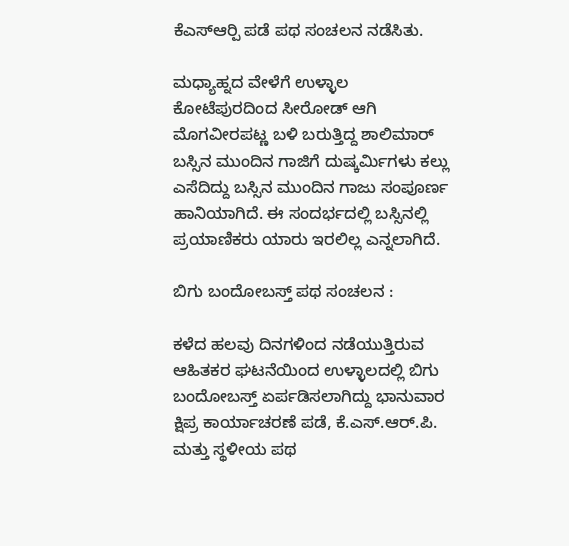ಕೆಎಸ್‍ಆರ್‍ಪಿ ಪಡೆ ಪಥ ಸಂಚಲನ ನಡೆಸಿತು.

ಮಧ್ಯಾಹ್ನದ ವೇಳೆಗೆ ಉಳ್ಳಾಲ ಕೋಟೆಪುರದಿಂದ ಸೀರೋಡ್ ಆಗಿ ಮೊಗವೀರಪಟ್ಣ ಬಳಿ ಬರುತ್ತಿದ್ದ ಶಾಲಿಮಾರ್ ಬಸ್ಸಿನ ಮುಂದಿನ ಗಾಜಿಗೆ ದುಷ್ಕರ್ಮಿಗಳು ಕಲ್ಲು ಎಸೆದಿದ್ದು ಬಸ್ಸಿನ ಮುಂದಿನ ಗಾಜು ಸಂಪೂರ್ಣ ಹಾನಿಯಾಗಿದೆ. ಈ ಸಂದರ್ಭದಲ್ಲಿ ಬಸ್ಸಿನಲ್ಲಿ ಪ್ರಯಾಣಿಕರು ಯಾರು ಇರಲಿಲ್ಲ ಎನ್ನಲಾಗಿದೆ.

ಬಿಗು ಬಂದೋಬಸ್ತ್ ಪಥ ಸಂಚಲನ :

ಕಳೆದ ಹಲವು ದಿನಗಳಿಂದ ನಡೆಯುತ್ತಿರುವ ಆಹಿತಕರ ಘಟನೆಯಿಂದ ಉಳ್ಳಾಲದಲ್ಲಿ ಬಿಗು ಬಂದೋಬಸ್ತ್ ಏರ್ಪಡಿಸಲಾಗಿದ್ದು ಭಾನುವಾರ ಕ್ಷಿಪ್ರ ಕಾರ್ಯಾಚರಣೆ ಪಡೆ, ಕೆ.ಎಸ್.ಆರ್.ಪಿ. ಮತ್ತು ಸ್ಥಳೀಯ ಪಥ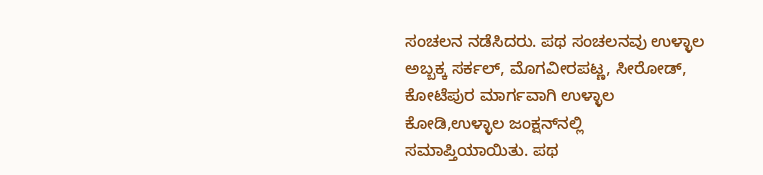ಸಂಚಲನ ನಡೆಸಿದರು. ಪಥ ಸಂಚಲನವು ಉಳ್ಳಾಲ ಅಬ್ಬಕ್ಕ ಸರ್ಕಲ್, ಮೊಗವೀರಪಟ್ಣ, ಸೀರೋಡ್, ಕೋಟೆಪುರ ಮಾರ್ಗವಾಗಿ ಉಳ್ಳಾಲ ಕೋಡಿ,ಉಳ್ಳಾಲ ಜಂಕ್ಷನ್‍ನಲ್ಲಿ ಸಮಾಪ್ತಿಯಾಯಿತು. ಪಥ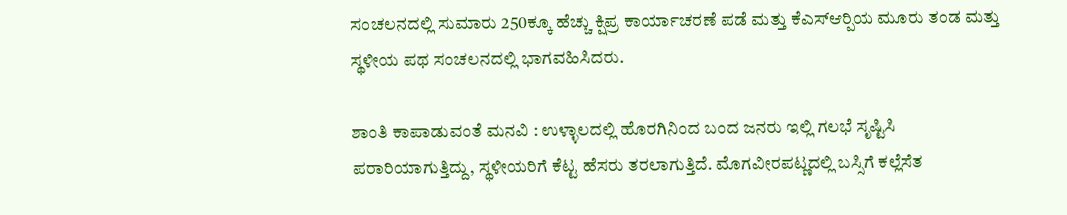ಸಂಚಲನದಲ್ಲಿ ಸುಮಾರು 250ಕ್ಕೂ ಹೆಚ್ಚು ಕ್ಷಿಪ್ರ ಕಾರ್ಯಾಚರಣೆ ಪಡೆ ಮತ್ತು ಕೆಎಸ್‍ಆರ್‍ಪಿಯ ಮೂರು ತಂಡ ಮತ್ತು ಸ್ಥಳೀಯ ಪಥ ಸಂಚಲನದಲ್ಲಿ ಭಾಗವಹಿಸಿದರು.

ಶಾಂತಿ ಕಾಪಾಡುವಂತೆ ಮನವಿ : ಉಳ್ಳಾಲದಲ್ಲಿ ಹೊರಗಿನಿಂದ ಬಂದ ಜನರು ಇಲ್ಲಿ ಗಲಭೆ ಸೃಷ್ಟಿಸಿ ಪರಾರಿಯಾಗುತ್ತಿದ್ದು, ಸ್ಥಳೀಯರಿಗೆ ಕೆಟ್ಟ ಹೆಸರು ತರಲಾಗುತ್ತಿದೆ. ಮೊಗವೀರಪಟ್ಣದಲ್ಲಿ ಬಸ್ಸಿಗೆ ಕಲ್ಲೆಸೆತ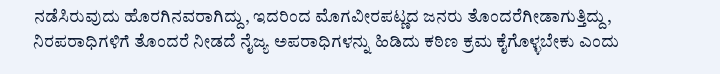ನಡೆಸಿರುವುದು ಹೊರಗಿನವರಾಗಿದ್ದು, ಇದರಿಂದ ಮೊಗವೀರಪಟ್ಣದ ಜನರು ತೊಂದರೆಗೀಡಾಗುತ್ತಿದ್ದು, ನಿರಪರಾಧಿಗಳಿಗೆ ತೊಂದರೆ ನೀಡದೆ ನೈಜ್ಯ ಅಪರಾಧಿಗಳನ್ನು ಹಿಡಿದು ಕಠಿಣ ಕ್ರಮ ಕೈಗೊಳ್ಳಬೇಕು ಎಂದು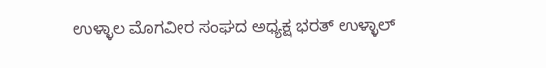ಉಳ್ಳಾಲ ಮೊಗವೀರ ಸಂಘದ ಅಧ್ಯಕ್ಷ ಭರತ್ ಉಳ್ಳಾಲ್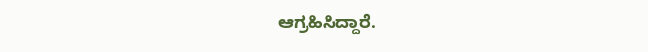ಆಗ್ರಹಿಸಿದ್ದಾರೆ.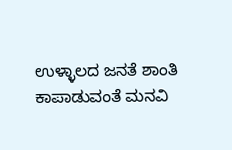ಉಳ್ಳಾಲದ ಜನತೆ ಶಾಂತಿ ಕಾಪಾಡುವಂತೆ ಮನವಿ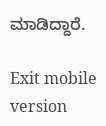ಮಾಡಿದ್ದಾರೆ.

Exit mobile version